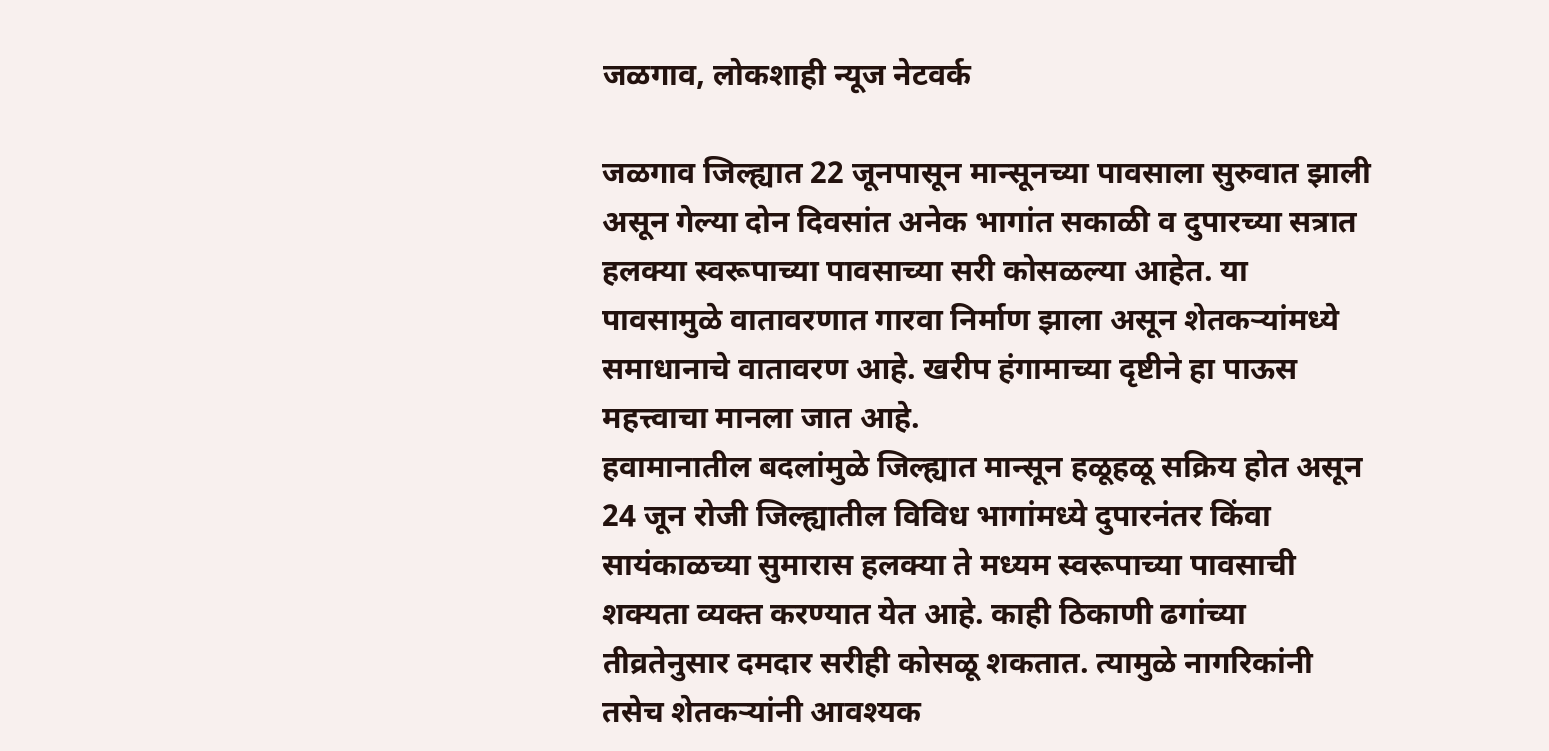जळगाव, लोकशाही न्यूज नेटवर्क

जळगाव जिल्ह्यात 22 जूनपासून मान्सूनच्या पावसाला सुरुवात झाली असून गेल्या दोन दिवसांत अनेक भागांत सकाळी व दुपारच्या सत्रात हलक्या स्वरूपाच्या पावसाच्या सरी कोसळल्या आहेत. या पावसामुळे वातावरणात गारवा निर्माण झाला असून शेतकऱ्यांमध्ये समाधानाचे वातावरण आहे. खरीप हंगामाच्या दृष्टीने हा पाऊस महत्त्वाचा मानला जात आहे.
हवामानातील बदलांमुळे जिल्ह्यात मान्सून हळूहळू सक्रिय होत असून 24 जून रोजी जिल्ह्यातील विविध भागांमध्ये दुपारनंतर किंवा सायंकाळच्या सुमारास हलक्या ते मध्यम स्वरूपाच्या पावसाची शक्यता व्यक्त करण्यात येत आहे. काही ठिकाणी ढगांच्या तीव्रतेनुसार दमदार सरीही कोसळू शकतात. त्यामुळे नागरिकांनी तसेच शेतकऱ्यांनी आवश्यक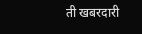ती खबरदारी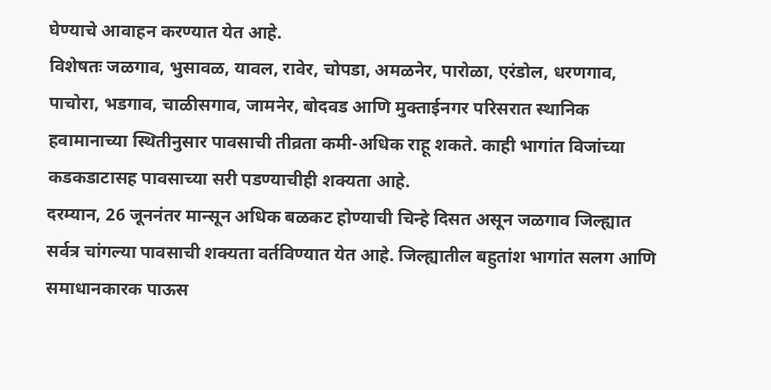घेण्याचे आवाहन करण्यात येत आहे.
विशेषतः जळगाव, भुसावळ, यावल, रावेर, चोपडा, अमळनेर, पारोळा, एरंडोल, धरणगाव, पाचोरा, भडगाव, चाळीसगाव, जामनेर, बोदवड आणि मुक्ताईनगर परिसरात स्थानिक हवामानाच्या स्थितीनुसार पावसाची तीव्रता कमी-अधिक राहू शकते. काही भागांत विजांच्या कडकडाटासह पावसाच्या सरी पडण्याचीही शक्यता आहे.
दरम्यान, 26 जूननंतर मान्सून अधिक बळकट होण्याची चिन्हे दिसत असून जळगाव जिल्ह्यात सर्वत्र चांगल्या पावसाची शक्यता वर्तविण्यात येत आहे. जिल्ह्यातील बहुतांश भागांत सलग आणि समाधानकारक पाऊस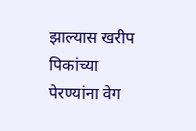झाल्यास खरीप पिकांच्या पेरण्यांना वेग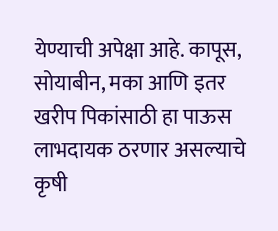येण्याची अपेक्षा आहे. कापूस, सोयाबीन, मका आणि इतर खरीप पिकांसाठी हा पाऊस लाभदायक ठरणार असल्याचे कृषी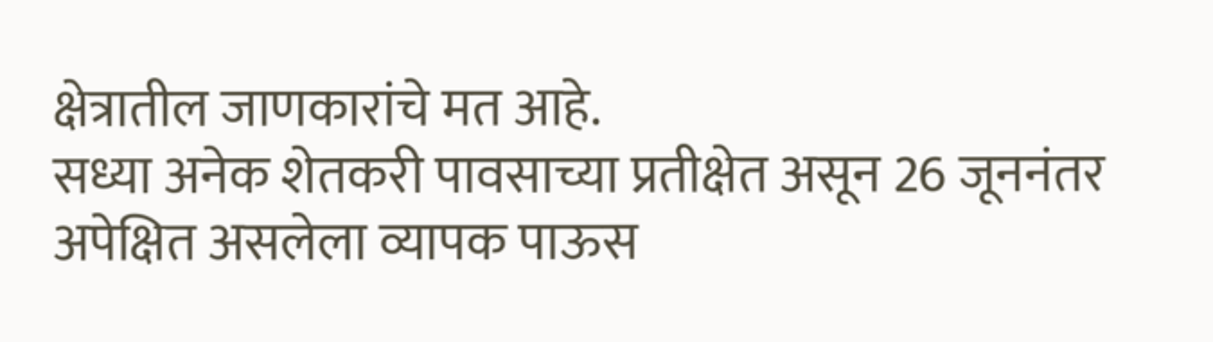क्षेत्रातील जाणकारांचे मत आहे.
सध्या अनेक शेतकरी पावसाच्या प्रतीक्षेत असून 26 जूननंतर अपेक्षित असलेला व्यापक पाऊस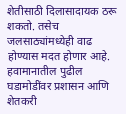शेतीसाठी दिलासादायक ठरू शकतो. तसेच जलसाठ्यांमध्येही वाढ होण्यास मदत होणार आहे. हवामानातील पुढील घडामोडींवर प्रशासन आणि शेतकरी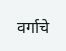वर्गाचे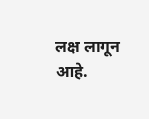लक्ष लागून आहे.